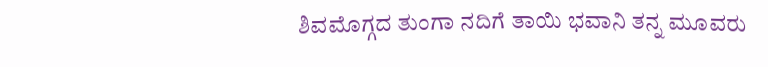ಶಿವಮೊಗ್ಗದ ತುಂಗಾ ನದಿಗೆ ತಾಯಿ ಭವಾನಿ ತನ್ನ ಮೂವರು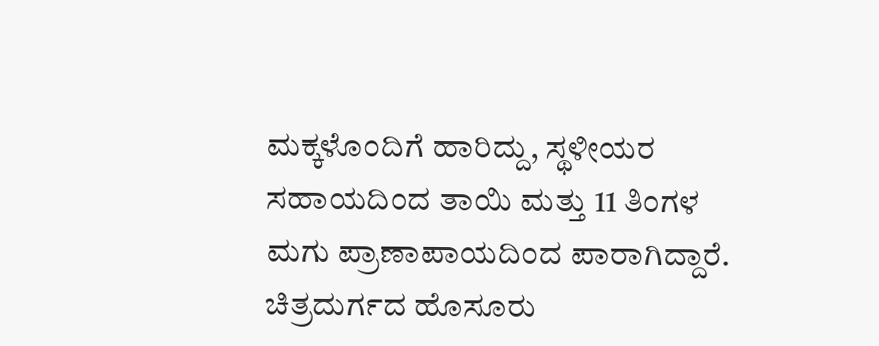ಮಕ್ಕಳೊಂದಿಗೆ ಹಾರಿದ್ದು, ಸ್ಥಳೀಯರ ಸಹಾಯದಿಂದ ತಾಯಿ ಮತ್ತು 11 ತಿಂಗಳ ಮಗು ಪ್ರಾಣಾಪಾಯದಿಂದ ಪಾರಾಗಿದ್ದಾರೆ.
ಚಿತ್ರದುರ್ಗದ ಹೊಸೂರು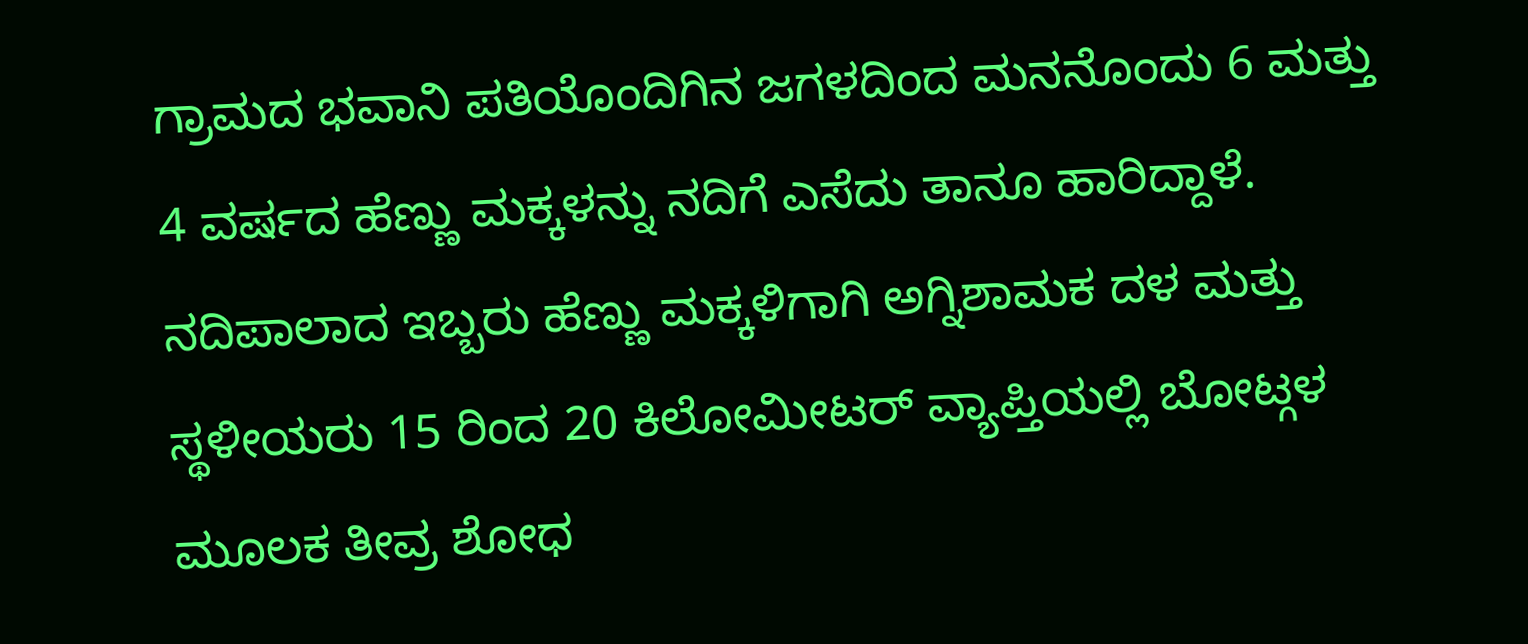ಗ್ರಾಮದ ಭವಾನಿ ಪತಿಯೊಂದಿಗಿನ ಜಗಳದಿಂದ ಮನನೊಂದು 6 ಮತ್ತು 4 ವರ್ಷದ ಹೆಣ್ಣು ಮಕ್ಕಳನ್ನು ನದಿಗೆ ಎಸೆದು ತಾನೂ ಹಾರಿದ್ದಾಳೆ.
ನದಿಪಾಲಾದ ಇಬ್ಬರು ಹೆಣ್ಣು ಮಕ್ಕಳಿಗಾಗಿ ಅಗ್ನಿಶಾಮಕ ದಳ ಮತ್ತು ಸ್ಥಳೀಯರು 15 ರಿಂದ 20 ಕಿಲೋಮೀಟರ್ ವ್ಯಾಪ್ತಿಯಲ್ಲಿ ಬೋಟ್ಗಳ ಮೂಲಕ ತೀವ್ರ ಶೋಧ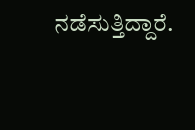ನಡೆಸುತ್ತಿದ್ದಾರೆ.